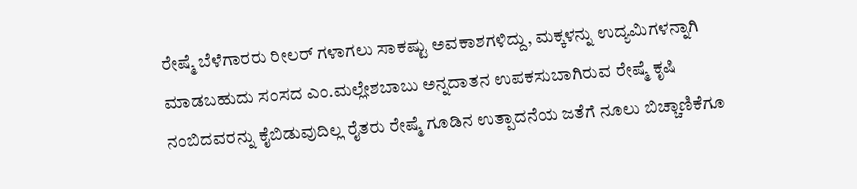ರೇಷ್ಮೆ ಬೆಳೆಗಾರರು ರೀಲರ್ ಗಳಾಗಲು ಸಾಕಷ್ಟು ಅವಕಾಶಗಳಿದ್ದು, ಮಕ್ಕಳನ್ನು ಉದ್ಯಮಿಗಳನ್ನಾಗಿ ಮಾಡಬಹುದು ಸಂಸದ ಎಂ.ಮಲ್ಲೇಶಬಾಬು ಅನ್ನದಾತನ ಉಪಕಸುಬಾಗಿರುವ ರೇಷ್ಮೆ ಕೃಷಿ ನಂಬಿದವರನ್ನು ಕೈಬಿಡುವುದಿಲ್ಲ ರೈತರು ರೇಷ್ಮೆ ಗೂಡಿನ ಉತ್ಪಾದನೆಯ ಜತೆಗೆ ನೂಲು ಬಿಚ್ಚಾಣಿಕೆಗೂ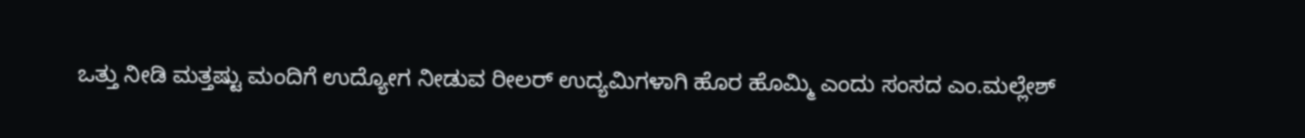ಒತ್ತು ನೀಡಿ ಮತ್ತಷ್ಟು ಮಂದಿಗೆ ಉದ್ಯೋಗ ನೀಡುವ ರೀಲರ್ ಉದ್ಯಮಿಗಳಾಗಿ ಹೊರ ಹೊಮ್ಮಿ ಎಂದು ಸಂಸದ ಎಂ.ಮಲ್ಲೇಶ್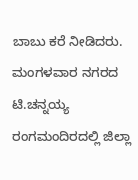ಬಾಬು ಕರೆ ನೀಡಿದರು. ಮಂಗಳವಾರ ನಗರದ ಟಿ.ಚನ್ನಯ್ಯ ರಂಗಮಂದಿರದಲ್ಲಿ ಜಿಲ್ಲಾ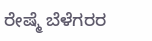ರೇಷ್ಮೆ ಬೆಳೆಗರರ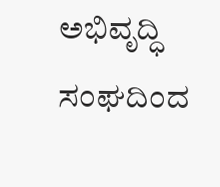ಅಭಿವೃದ್ಧಿ ಸಂಘದಿಂದ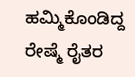ಹಮ್ಮಿಕೊಂಡಿದ್ದ ರೇಷ್ಮೆ ರೈತರ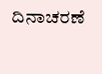ದಿನಾಚರಣೆ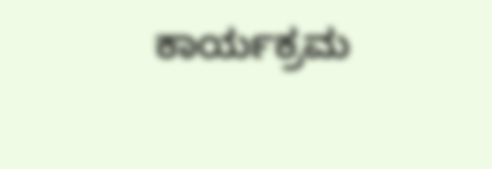ಕಾರ್ಯಕ್ರಮ